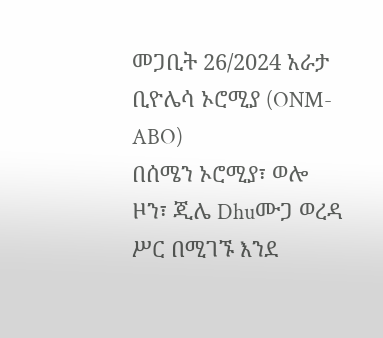መጋቢት 26/2024 አራታ ቢዮሌሳ ኦሮሚያ (ONM-ABO)
በሰሜን ኦሮሚያ፣ ወሎ ዞን፣ ጂሌ Dhuሙጋ ወረዳ ሥር በሚገኙ እንደ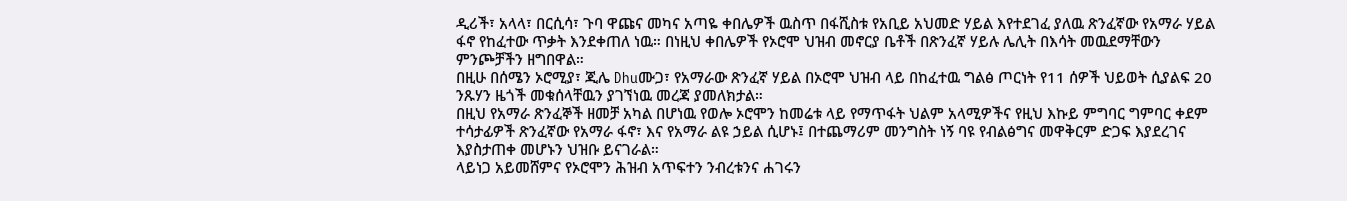ዲሪች፣ አላላ፣ በርሲሳ፣ ጉባ ዋጩና መካና አጣዬ ቀበሌዎች ዉስጥ በፋሺስቱ የአቢይ አህመድ ሃይል እየተደገፈ ያለዉ ጽንፈኛው የአማራ ሃይል ፋኖ የከፈተው ጥቃት እንደቀጠለ ነዉ። በነዚህ ቀበሌዎች የኦሮሞ ህዝብ መኖርያ ቤቶች በጽንፈኛ ሃይሉ ሌሊት በእሳት መዉደማቸውን ምንጮቻችን ዘግበዋል።
በዚሁ በሰሜን ኦሮሚያ፣ ጂሌ Dhuሙጋ፣ የአማራው ጽንፈኛ ሃይል በኦሮሞ ህዝብ ላይ በከፈተዉ ግልፅ ጦርነት የ11 ሰዎች ህይወት ሲያልፍ 20 ንጹሃን ዜጎች መቁሰላቸዉን ያገኘነዉ መረጃ ያመለክታል።
በዚህ የአማራ ጽንፈኞች ዘመቻ አካል በሆነዉ የወሎ ኦሮሞን ከመሬቱ ላይ የማጥፋት ህልም አላሚዎችና የዚህ እኩይ ምግባር ግምባር ቀደም ተሳታፊዎች ጽንፈኛው የአማራ ፋኖ፣ እና የአማራ ልዩ ኃይል ሲሆኑ፤ በተጨማሪም መንግስት ነኝ ባዩ የብልፅግና መዋቅርም ድጋፍ እያደረገና እያስታጠቀ መሆኑን ህዝቡ ይናገራል።
ላይነጋ አይመሸምና የኦሮሞን ሕዝብ አጥፍተን ንብረቱንና ሐገሩን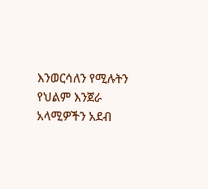እንወርሳለን የሚሉትን የህልም እንጀራ አላሚዎችን አደብ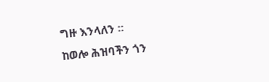ግዙ እንላለን ።
ከወሎ ሕዝባችን ጎን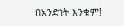በአንድነት እንቁም!